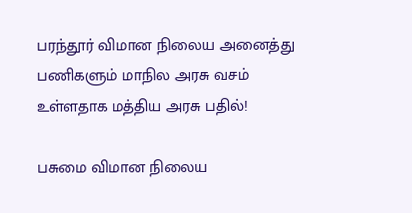பரந்தூர் விமான நிலைய அனைத்து பணிகளும் மாநில அரசு வசம் உள்ளதாக மத்திய அரசு பதில்!

பசுமை விமான நிலைய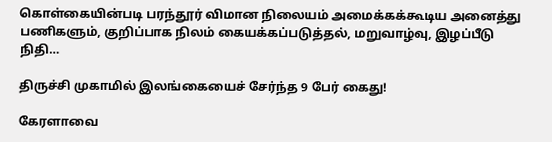கொள்கையின்படி பரந்தூர் விமான நிலையம் அமைக்கக்கூடிய அனைத்து பணிகளும், குறிப்பாக நிலம் கையக்கப்படுத்தல், மறுவாழ்வு, இழப்பீடு நிதி…

திருச்சி முகாமில் இலங்கையைச் சேர்ந்த 9 பேர் கைது!

கேரளாவை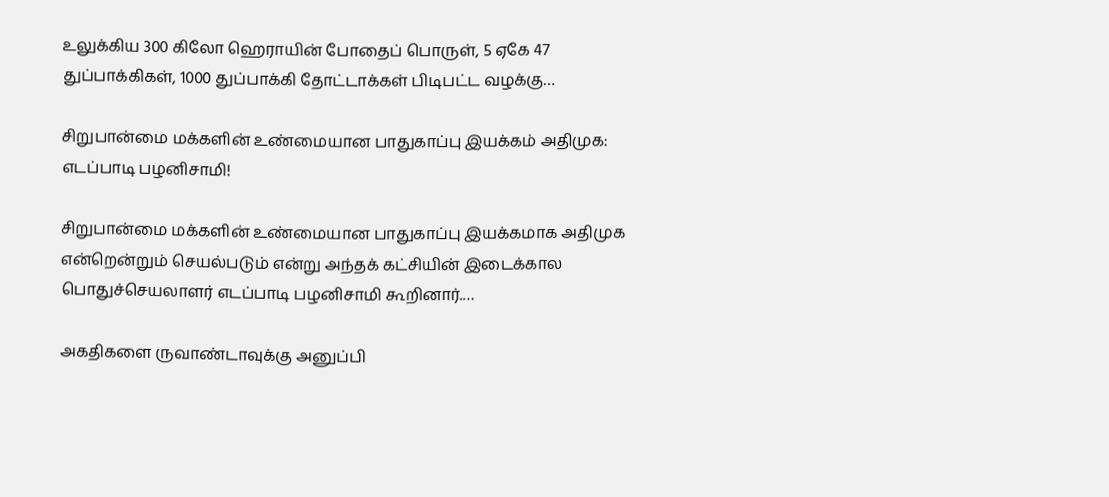உலுக்கிய 300 கிலோ ஹெராயின் போதைப் பொருள், 5 ஏகே 47 துப்பாக்கிகள், 1000 துப்பாக்கி தோட்டாக்கள் பிடிபட்ட வழக்கு…

சிறுபான்மை மக்களின் உண்மையான பாதுகாப்பு இயக்கம் அதிமுக: எடப்பாடி பழனிசாமி!

சிறுபான்மை மக்களின் உண்மையான பாதுகாப்பு இயக்கமாக அதிமுக என்றென்றும் செயல்படும் என்று அந்தக் கட்சியின் இடைக்கால பொதுச்செயலாளர் எடப்பாடி பழனிசாமி கூறினார்.…

அகதிகளை ருவாண்டாவுக்கு அனுப்பி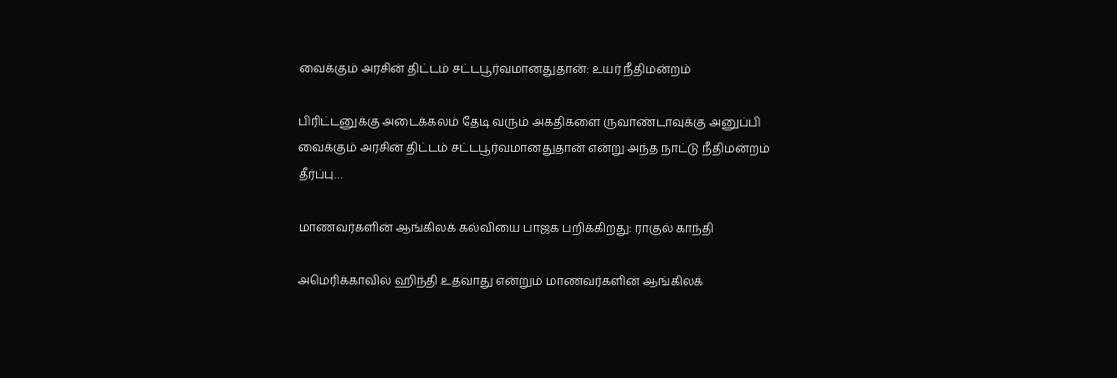வைக்கும் அரசின் திட்டம் சட்டபூர்வமானதுதான்: உயர் நீதிமன்றம்

பிரிட்டனுக்கு அடைக்கலம் தேடி வரும் அகதிகளை ருவாண்டாவுக்கு அனுப்பி வைக்கும் அரசின் திட்டம் சட்டபூர்வமானதுதான் என்று அந்த நாட்டு நீதிமன்றம் தீர்ப்பு…

மாணவர்களின் ஆங்கிலக் கல்வியை பாஜக பறிக்கிறது: ராகுல் காந்தி

அமெரிக்காவில் ஹிந்தி உதவாது என்றும் மாணவர்களின் ஆங்கிலக்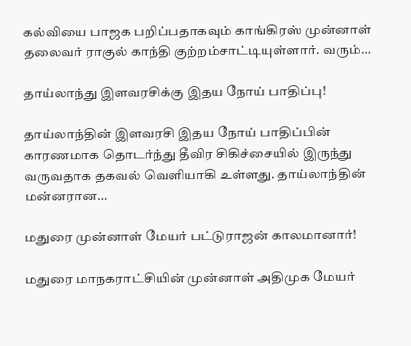கல்வியை பாஜக பறிப்பதாகவும் காங்கிரஸ் முன்னாள் தலைவர் ராகுல் காந்தி குற்றம்சாட்டியுள்ளார். வரும்…

தாய்லாந்து இளவரசிக்கு இதய நோய் பாதிப்பு!

தாய்லாந்தின் இளவரசி இதய நோய் பாதிப்பின் காரணமாக தொடர்ந்து தீவிர சிகிச்சையில் இருந்து வருவதாக தகவல் வெளியாகி உள்ளது. தாய்லாந்தின் மன்னரான…

மதுரை முன்னாள் மேயர் பட்டுராஜன் காலமானார்!

மதுரை மாநகராட்சியின் முன்னாள் அதிமுக மேயர்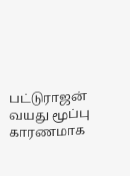பட்டுராஜன் வயது மூப்பு காரணமாக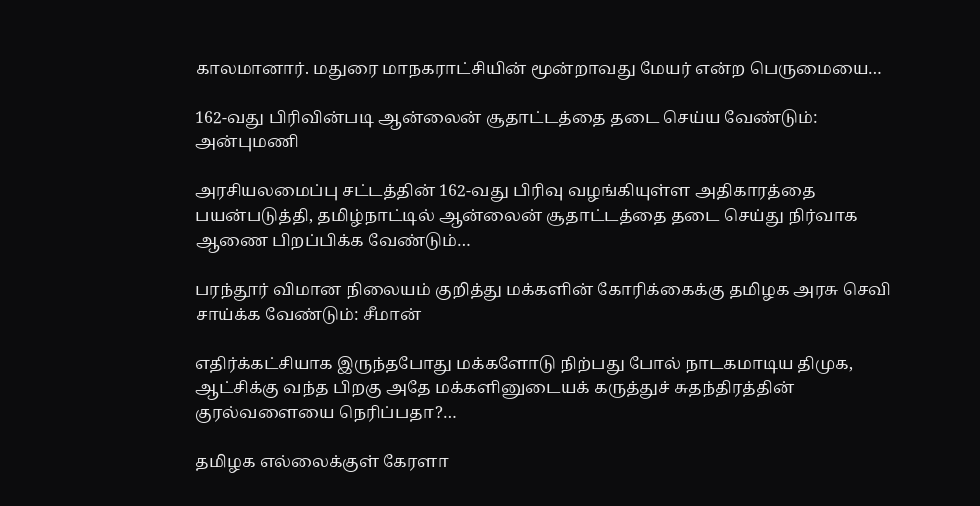காலமானார். மதுரை மாநகராட்சியின் மூன்றாவது மேயர் என்ற பெருமையை…

162-வது பிரிவின்படி ஆன்லைன் சூதாட்டத்தை தடை செய்ய வேண்டும்: அன்புமணி

அரசியலமைப்பு சட்டத்தின் 162-வது பிரிவு வழங்கியுள்ள அதிகாரத்தை பயன்படுத்தி, தமிழ்நாட்டில் ஆன்லைன் சூதாட்டத்தை தடை செய்து நிர்வாக ஆணை பிறப்பிக்க வேண்டும்…

பரந்தூர் விமான நிலையம் குறித்து மக்களின் கோரிக்கைக்கு தமிழக அரசு செவி சாய்க்க வேண்டும்: சீமான்

எதிர்க்கட்சியாக இருந்தபோது மக்களோடு நிற்பது போல் நாடகமாடிய திமுக, ஆட்சிக்கு வந்த பிறகு அதே மக்களினுடையக் கருத்துச் சுதந்திரத்தின் குரல்வளையை நெரிப்பதா?…

தமிழக எல்லைக்குள் கேரளா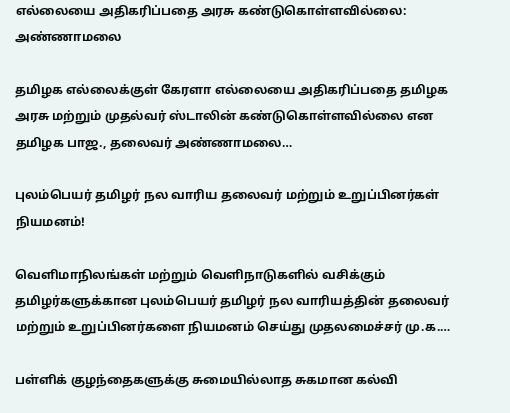எல்லையை அதிகரிப்பதை அரசு கண்டுகொள்ளவில்லை: அண்ணாமலை

தமிழக எல்லைக்குள் கேரளா எல்லையை அதிகரிப்பதை தமிழக அரசு மற்றும் முதல்வர் ஸ்டாலின் கண்டுகொள்ளவில்லை என தமிழக பாஜ., தலைவர் அண்ணாமலை…

புலம்பெயர் தமிழர் நல வாரிய தலைவர் மற்றும் உறுப்பினர்கள் நியமனம்!

வெளிமாநிலங்கள் மற்றும் வெளிநாடுகளில் வசிக்கும் தமிழர்களுக்கான புலம்பெயர் தமிழர் நல வாரியத்தின் தலைவர் மற்றும் உறுப்பினர்களை நியமனம் செய்து முதலமைச்சர் மு.க.…

பள்ளிக் குழந்தைகளுக்கு சுமையில்லாத சுகமான கல்வி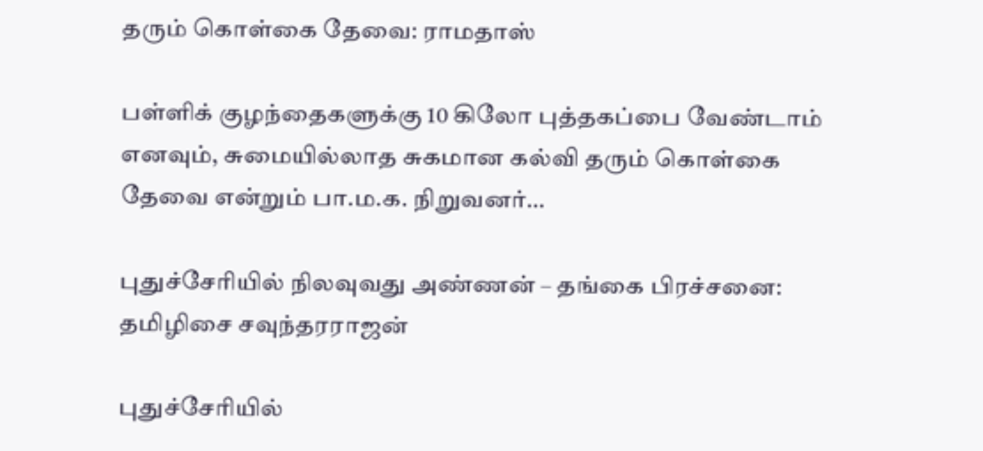தரும் கொள்கை தேவை: ராமதாஸ்

பள்ளிக் குழந்தைகளுக்கு 10 கிலோ புத்தகப்பை வேண்டாம் எனவும், சுமையில்லாத சுகமான கல்வி தரும் கொள்கை தேவை என்றும் பா.ம.க. நிறுவனர்…

புதுச்சேரியில் நிலவுவது அண்ணன் – தங்கை பிரச்சனை: தமிழிசை சவுந்தரராஜன்

புதுச்சேரியில்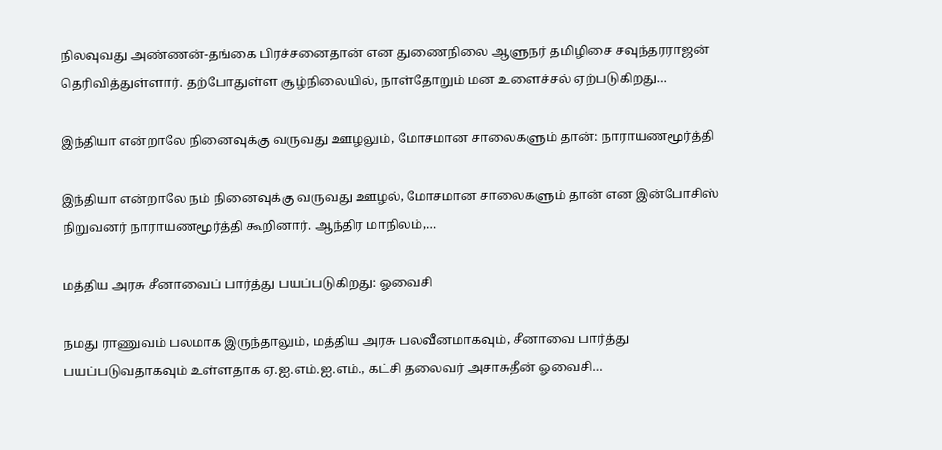நிலவுவது அண்ணன்-தங்கை பிரச்சனைதான் என துணைநிலை ஆளுநர் தமிழிசை சவுந்தரராஜன் தெரிவித்துள்ளார். தற்போதுள்ள சூழ்நிலையில், நாள்தோறும் மன உளைச்சல் ஏற்படுகிறது…

இந்தியா என்றாலே நினைவுக்கு வருவது ஊழலும், மோசமான சாலைகளும் தான்: நாராயணமூர்த்தி

இந்தியா என்றாலே நம் நினைவுக்கு வருவது ஊழல், மோசமான சாலைகளும் தான் என இன்போசிஸ் நிறுவனர் நாராயணமூர்த்தி கூறினார். ஆந்திர மாநிலம்,…

மத்திய அரசு சீனாவைப் பார்த்து பயப்படுகிறது: ஓவைசி

நமது ராணுவம் பலமாக இருந்தாலும், மத்திய அரசு பலவீனமாகவும், சீனாவை பார்த்து பயப்படுவதாகவும் உள்ளதாக ஏ.ஐ.எம்.ஐ.எம்., கட்சி தலைவர் அசாசுதீன் ஓவைசி…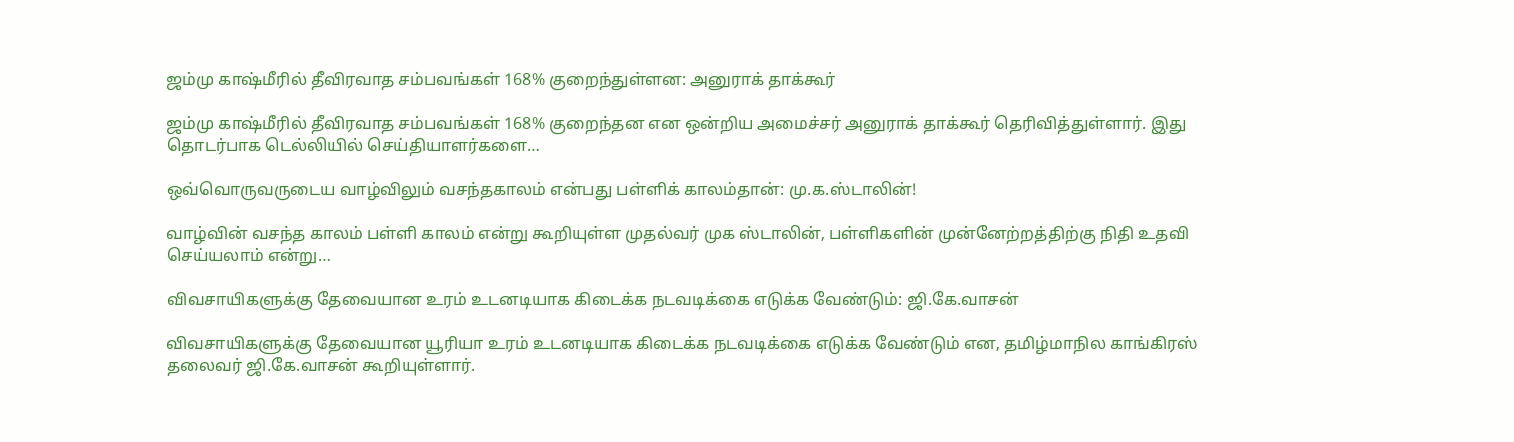ஜம்மு காஷ்மீரில் தீவிரவாத சம்பவங்கள் 168% குறைந்துள்ளன: அனுராக் தாக்கூர்

ஜம்மு காஷ்மீரில் தீவிரவாத சம்பவங்கள் 168% குறைந்தன என ஒன்றிய அமைச்சர் அனுராக் தாக்கூர் தெரிவித்துள்ளார். இது தொடர்பாக டெல்லியில் செய்தியாளர்களை…

ஒவ்வொருவருடைய வாழ்விலும் வசந்தகாலம் என்பது பள்ளிக் காலம்தான்: மு.க.ஸ்டாலின்!

வாழ்வின் வசந்த காலம் பள்ளி காலம் என்று கூறியுள்ள முதல்வர் முக ஸ்டாலின், பள்ளிகளின் முன்னேற்றத்திற்கு நிதி உதவி செய்யலாம் என்று…

விவசாயிகளுக்கு தேவையான உரம் உடனடியாக கிடைக்க நடவடிக்கை எடுக்க வேண்டும்: ஜி.கே.வாசன்

விவசாயிகளுக்கு தேவையான யூரியா உரம் உடனடியாக கிடைக்க நடவடிக்கை எடுக்க வேண்டும் என, தமிழ்மாநில காங்கிரஸ் தலைவர் ஜி.கே.வாசன் கூறியுள்ளார்.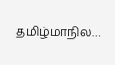தமிழ்மாநில…